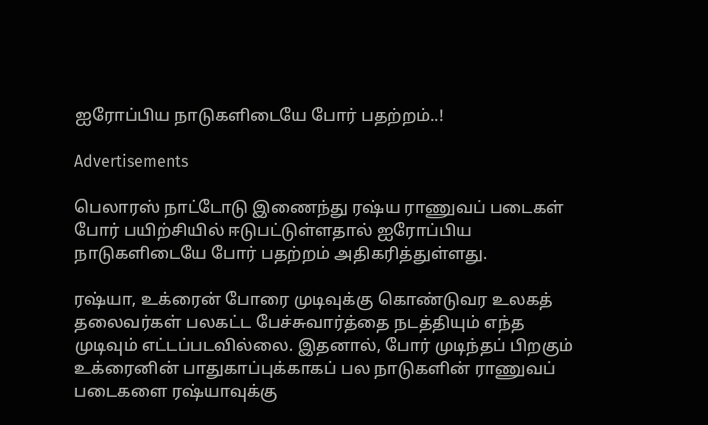ஐரோப்பிய நாடுகளிடையே போர் பதற்றம்..!

Advertisements

பெலாரஸ் நாட்டோடு இணைந்து ரஷ்ய ராணுவப் படைகள் போர் பயிற்சியில் ஈடுபட்டுள்ளதால் ஐரோப்பிய நாடுகளிடையே போர் பதற்றம் அதிகரித்துள்ளது.

ரஷ்யா, உக்ரைன் போரை முடிவுக்கு கொண்டுவர உலகத் தலைவர்கள் பலகட்ட பேச்சுவார்த்தை நடத்தியும் எந்த முடிவும் எட்டப்படவில்லை. இதனால், போர் முடிந்தப் பிறகும் உக்ரைனின் பாதுகாப்புக்காகப் பல நாடுகளின் ராணுவப் படைகளை ரஷ்யாவுக்கு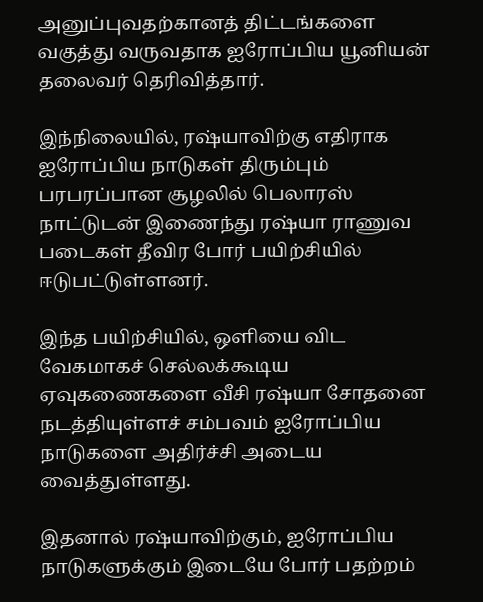அனுப்புவதற்கானத் திட்டங்களை வகுத்து வருவதாக ஐரோப்பிய யூனியன் தலைவர் தெரிவித்தார்.

இந்நிலையில், ரஷ்யாவிற்கு எதிராக ஐரோப்பிய நாடுகள் திரும்பும் பரபரப்பான சூழலில் பெலாரஸ் நாட்டுடன் இணைந்து ரஷ்யா ராணுவ படைகள் தீவிர போர் பயிற்சியில் ஈடுபட்டுள்ளனர்.

இந்த பயிற்சியில், ஒளியை விட வேகமாகச் செல்லக்கூடிய ஏவுகணைகளை வீசி ரஷ்யா சோதனை நடத்தியுள்ளச் சம்பவம் ஐரோப்பிய நாடுகளை அதிர்ச்சி அடைய வைத்துள்ளது.

இதனால் ரஷ்யாவிற்கும், ஐரோப்பிய நாடுகளுக்கும் இடையே போர் பதற்றம்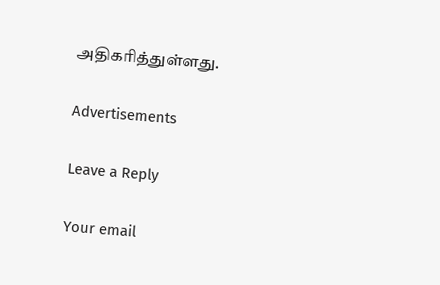அதிகரித்துள்ளது.

Advertisements

Leave a Reply

Your email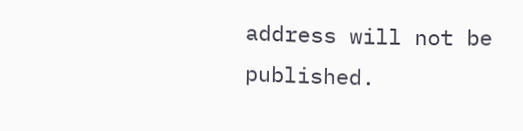address will not be published.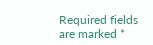Required fields are marked *